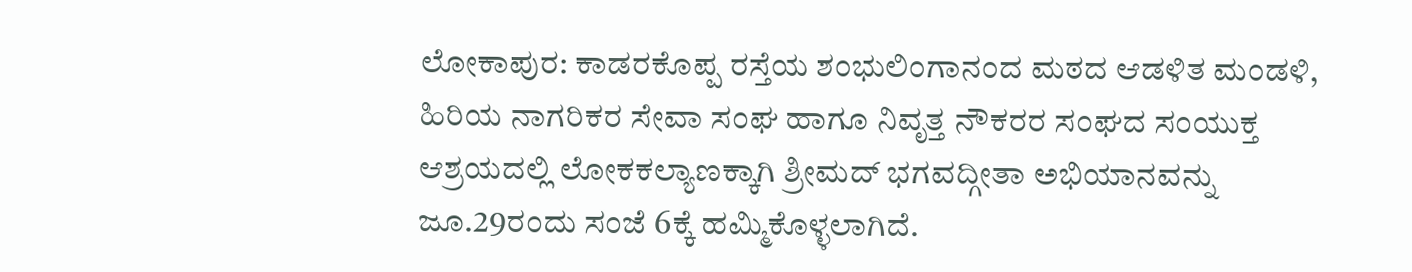ಲೋಕಾಪುರ: ಕಾಡರಕೊಪ್ಪ ರಸ್ತೆಯ ಶಂಭುಲಿಂಗಾನಂದ ಮಠದ ಆಡಳಿತ ಮಂಡಳಿ, ಹಿರಿಯ ನಾಗರಿಕರ ಸೇವಾ ಸಂಘ ಹಾಗೂ ನಿವೃತ್ತ ನೌಕರರ ಸಂಘದ ಸಂಯುಕ್ತ ಆಶ್ರಯದಲ್ಲಿ ಲೋಕಕಲ್ಯಾಣಕ್ಕಾಗಿ ಶ್ರೀಮದ್ ಭಗವದ್ಗೀತಾ ಅಭಿಯಾನವನ್ನು ಜೂ.29ರಂದು ಸಂಜೆ 6ಕ್ಕೆ ಹಮ್ಮಿಕೊಳ್ಳಲಾಗಿದೆ.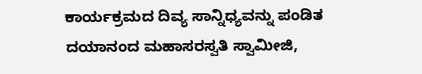ಕಾರ್ಯಕ್ರಮದ ದಿವ್ಯ ಸಾನ್ನಿಧ್ಯವನ್ನು ಪಂಡಿತ ದಯಾನಂದ ಮಹಾಸರಸ್ವತಿ ಸ್ವಾಮೀಜಿ,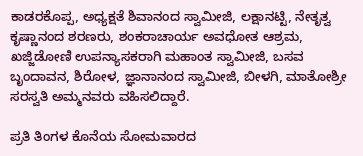ಕಾಡರಕೊಪ್ಪ, ಅಧ್ಯಕ್ಷತೆ ಶಿವಾನಂದ ಸ್ವಾಮೀಜಿ, ಲಕ್ಷಾನಟ್ಟಿ, ನೇತೃತ್ವ ಕೃಷ್ಣಾನಂದ ಶರಣರು, ಶಂಕರಾಚಾರ್ಯ ಅವಧೋತ ಆಶ್ರಮ, ಖಜ್ಜಿಡೋಣಿ ಉಪನ್ಯಾಸಕರಾಗಿ ಮಹಾಂತ ಸ್ವಾಮೀಜಿ, ಬಸವ ಬೃಂದಾವನ, ಶಿರೋಳ, ಜ್ಞಾನಾನಂದ ಸ್ವಾಮೀಜಿ, ಬೀಳಗಿ, ಮಾತೋಶ್ರೀ ಸರಸ್ವತಿ ಅಮ್ಮನವರು ವಹಿಸಲಿದ್ದಾರೆ.

ಪ್ರತಿ ತಿಂಗಳ ಕೊನೆಯ ಸೋಮವಾರದ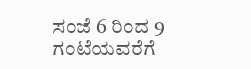ಸಂಜೆ 6 ರಿಂದ 9 ಗಂಟೆಯವರೆಗೆ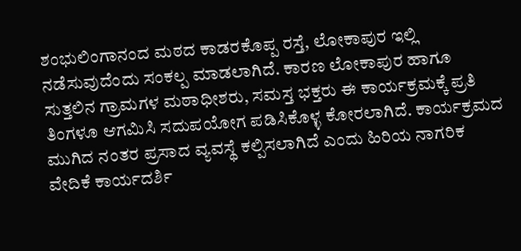ಶಂಭುಲಿಂಗಾನಂದ ಮಠದ ಕಾಡರಕೊಪ್ಪ ರಸ್ತೆ, ಲೋಕಾಪುರ ಇಲ್ಲಿ ನಡೆಸುವುದೆಂದು ಸಂಕಲ್ಪ ಮಾಡಲಾಗಿದೆ. ಕಾರಣ ಲೋಕಾಪುರ ಹಾಗೂ ಸುತ್ತಲಿನ ಗ್ರಾಮಗಳ ಮಠಾಧೀಶರು, ಸಮಸ್ತ ಭಕ್ತರು ಈ ಕಾರ್ಯಕ್ರಮಕ್ಕೆ ಪ್ರತಿ ತಿಂಗಳೂ ಆಗಮಿಸಿ ಸದುಪಯೋಗ ಪಡಿಸಿಕೊಳ್ಳ ಕೋರಲಾಗಿದೆ. ಕಾರ್ಯಕ್ರಮದ ಮುಗಿದ ನಂತರ ಪ್ರಸಾದ ವ್ಯವಸ್ಥೆ ಕಲ್ಪಿಸಲಾಗಿದೆ ಎಂದು ಹಿರಿಯ ನಾಗರಿಕ ವೇದಿಕೆ ಕಾರ್ಯದರ್ಶಿ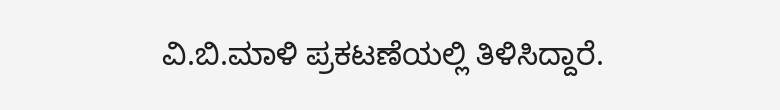ವಿ.ಬಿ.ಮಾಳಿ ಪ್ರಕಟಣೆಯಲ್ಲಿ ತಿಳಿಸಿದ್ದಾರೆ.